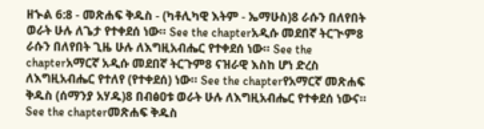ዘኍል 6:8 - መጽሐፍ ቅዱስ - (ካቶሊካዊ እትም - ኤማሁስ)8 ራሱን በለየበት ወራት ሁሉ ለጌታ የተቀደሰ ነው። See the chapterአዲሱ መደበኛ ትርጒም8 ራሱን በለየበት ጊዜ ሁሉ ለእግዚአብሔር የተቀደሰ ነው። See the chapterአማርኛ አዲሱ መደበኛ ትርጉም8 ናዝራዊ እስከ ሆነ ድረስ ለእግዚአብሔር የተለየ (የተቀደሰ) ነው። See the chapterየአማርኛ መጽሐፍ ቅዱስ (ሰማንያ አሃዱ)8 በብፅዐቱ ወራት ሁሉ ለእግዚአብሔር የተቀደሰ ነውና። See the chapterመጽሐፍ ቅዱስ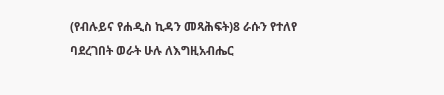(የብሉይና የሐዲስ ኪዳን መጻሕፍት)8 ራሱን የተለየ ባደረገበት ወራት ሁሉ ለእግዚአብሔር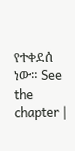የተቀደሰ ነው። See the chapter |